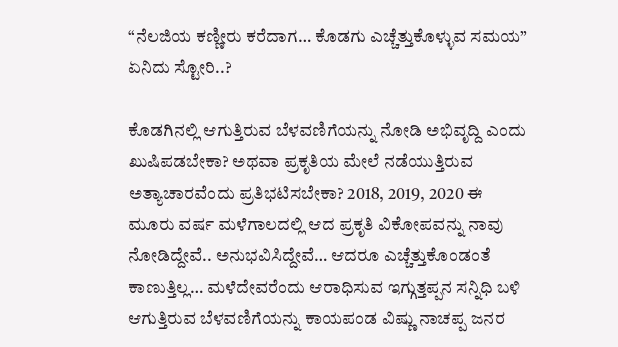“ನೆಲಜಿಯ ಕಣ್ಣೀರು ಕರೆದಾಗ… ಕೊಡಗು ಎಚ್ಚೆತ್ತುಕೊಳ್ಳುವ ಸಮಯ” ಏನಿದು ಸ್ಟೋರಿ..?

ಕೊಡಗಿನಲ್ಲಿ ಆಗುತ್ತಿರುವ ಬೆಳವಣಿಗೆಯನ್ನು ನೋಡಿ ಅಭಿವೃದ್ದಿ ಎಂದು ಖುಷಿಪಡಬೇಕಾ? ಅಥವಾ ಪ್ರಕೃತಿಯ ಮೇಲೆ ನಡೆಯುತ್ತಿರುವ ಅತ್ಯಾಚಾರವೆಂದು ಪ್ರತಿಭಟಿಸಬೇಕಾ? 2018, 2019, 2020 ಈ ಮೂರು ವರ್ಷ ಮಳೆಗಾಲದಲ್ಲಿ ಆದ ಪ್ರಕೃತಿ ವಿಕೋಪವನ್ನು ನಾವು ನೋಡಿದ್ದೇವೆ.. ಅನುಭವಿಸಿದ್ದೇವೆ… ಆದರೂ ಎಚ್ಚೆತ್ತುಕೊಂಡಂತೆ ಕಾಣುತ್ತಿಲ್ಲ… ಮಳೆದೇವರೆಂದು ಆರಾಧಿಸುವ ಇಗ್ಗುತ್ತಪ್ಪನ ಸನ್ನಿಧಿ ಬಳಿ ಆಗುತ್ತಿರುವ ಬೆಳವಣಿಗೆಯನ್ನು ಕಾಯಪಂಡ ವಿಷ್ಣು ನಾಚಪ್ಪ ಜನರ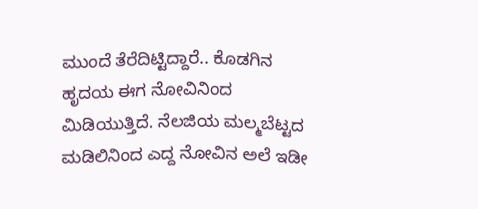ಮುಂದೆ ತೆರೆದಿಟ್ಟಿದ್ದಾರೆ.. ಕೊಡಗಿನ ಹೃದಯ ಈಗ ನೋವಿನಿಂದ ಮಿಡಿಯುತ್ತಿದೆ. ನೆಲಜಿಯ ಮಲ್ಮಬೆಟ್ಟದ ಮಡಿಲಿನಿಂದ ಎದ್ದ ನೋವಿನ ಅಲೆ ಇಡೀ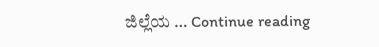ಜಿಲ್ಲೆಯ … Continue reading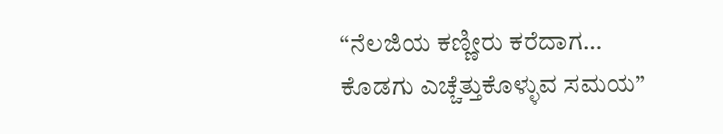“ನೆಲಜಿಯ ಕಣ್ಣೀರು ಕರೆದಾಗ… ಕೊಡಗು ಎಚ್ಚೆತ್ತುಕೊಳ್ಳುವ ಸಮಯ”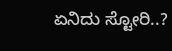ಏನಿದು ಸ್ಟೋರಿ..?